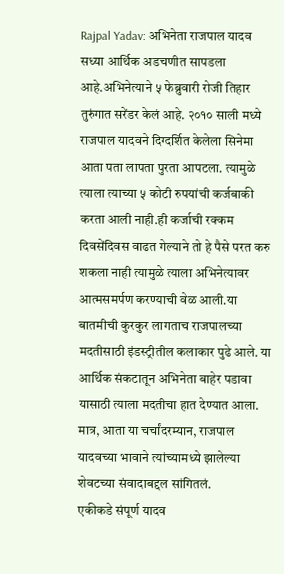Rajpal Yadav: अभिनेता राजपाल यादव सध्या आर्थिक अडचणीत सापडला आहे.अभिनेत्याने ५ फेब्रुवारी रोजी तिहार तुरुंगात सरेंडर केलं आहे. २०१० साली मध्ये राजपाल यादवने दिग्दर्शित केलेला सिनेमा आता पता लापता पुरता आपटला. त्यामुळे त्याला त्याच्या ५ कोटी रुपयांची कर्जबाकी करता आली नाही.ही कर्जाची रक्कम दिवसेंदिवस वाढत गेल्याने तो हे पैसे परत करु शकला नाही त्यामुळे त्याला अभिनेत्यावर आत्मसमर्पण करण्याची वेळ आली.या बातमीची कुरकुर लागताच राजपालच्या मदतीसाठी इंडस्ट्रीतील कलाकार पुढे आले. या आर्थिक संकटातून अभिनेता बाहेर पडावा यासाठी त्याला मदतीचा हात देण्यात आला. मात्र, आता या चर्चांदरम्यान, राजपाल यादवच्या भावाने त्यांच्यामध्ये झालेल्या शेवटच्या संवादाबद्दल सांगितलं.
एकीकडे संपूर्ण यादव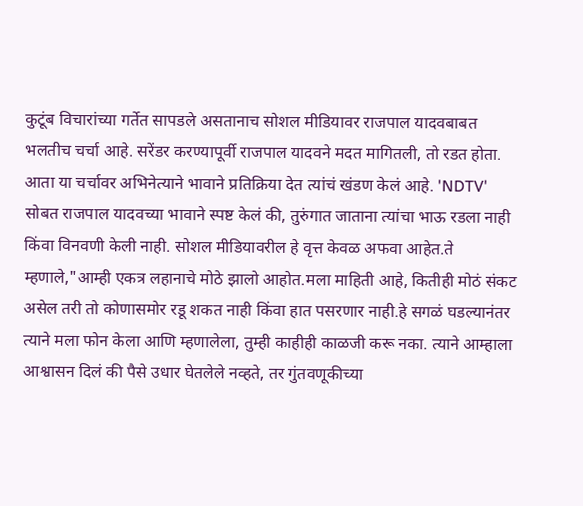कुटूंब विचारांच्या गर्तेत सापडले असतानाच सोशल मीडियावर राजपाल यादवबाबत भलतीच चर्चा आहे. सरेंडर करण्यापूर्वी राजपाल यादवने मदत मागितली, तो रडत होता. आता या चर्चावर अभिनेत्याने भावाने प्रतिक्रिया देत त्यांचं खंडण केलं आहे. 'NDTV' सोबत राजपाल यादवच्या भावाने स्पष्ट केलं की, तुरुंगात जाताना त्यांचा भाऊ रडला नाही किंवा विनवणी केली नाही. सोशल मीडियावरील हे वृत्त केवळ अफवा आहेत.ते म्हणाले,"आम्ही एकत्र लहानाचे मोठे झालो आहोत.मला माहिती आहे, कितीही मोठं संकट असेल तरी तो कोणासमोर रडू शकत नाही किंवा हात पसरणार नाही.हे सगळं घडल्यानंतर त्याने मला फोन केला आणि म्हणालेला, तुम्ही काहीही काळजी करू नका. त्याने आम्हाला आश्वासन दिलं की पैसे उधार घेतलेले नव्हते, तर गुंतवणूकीच्या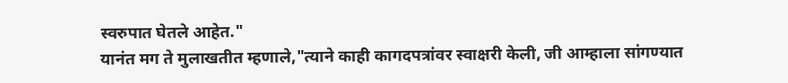स्वरुपात घेतले आहेत."
यानंत मग ते मुलाखतीत म्हणाले,"त्याने काही कागदपत्रांवर स्वाक्षरी केली, जी आम्हाला सांगण्यात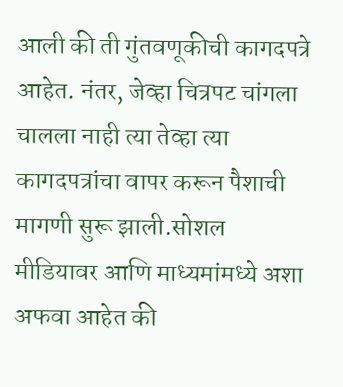आली की ती गुंतवणूकीची कागदपत्रे आहेत. नंतर, जेव्हा चित्रपट चांगला चालला नाही त्या तेव्हा त्या कागदपत्रांचा वापर करून पैशाची मागणी सुरू झाली.सोशल मीडियावर आणि माध्यमांमध्ये अशा अफवा आहेत की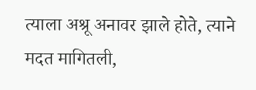त्याला अश्रू अनावर झाले होते, त्याने मदत मागितली,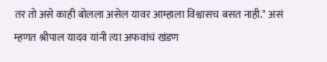तर तो असे काही बोलला असेल यावर आम्हाला विश्वासच बसत नाही." असं म्हणत श्रीपाल यादव यांनी त्या अफवांचं खंडण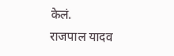केलं.
राजपाल यादव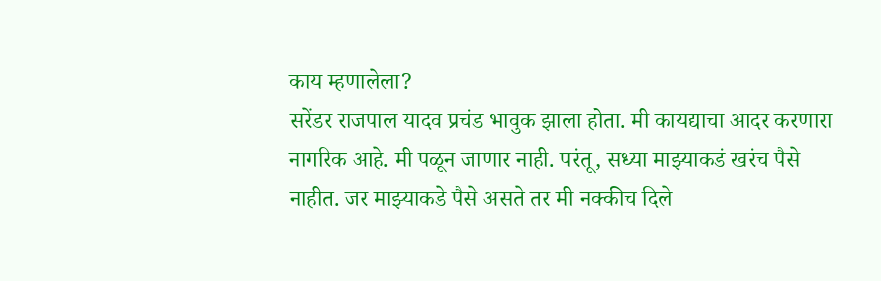काय म्हणालेला?
सरेंडर राजपाल यादव प्रचंड भावुक झाला होता. मी कायद्याचा आदर करणारा नागरिक आहे. मी पळून जाणार नाही. परंतू, सध्या माझ्याकडं खरंच पैसे नाहीत. जर माझ्याकडे पैसे असते तर मी नक्कीच दिले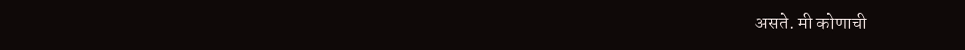असते. मी कोणाची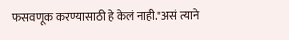फसवणूक करण्यासाठी हे केलं नाही."असं त्याने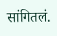सांगितलं.